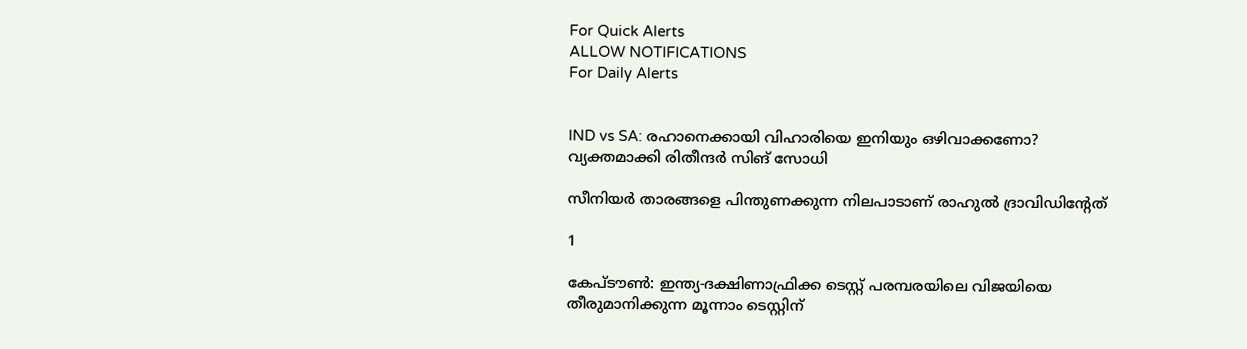For Quick Alerts
ALLOW NOTIFICATIONS
For Daily Alerts


IND vs SA: രഹാനെക്കായി വിഹാരിയെ ഇനിയും ഒഴിവാക്കണോ? വ്യക്തമാക്കി രിതീന്ദര്‍ സിങ് സോധി

സീനിയര്‍ താരങ്ങളെ പിന്തുണക്കുന്ന നിലപാടാണ് രാഹുല്‍ ദ്രാവിഡിന്റേത്

1

കേപ്ടൗണ്‍: ഇന്ത്യ-ദക്ഷിണാഫ്രിക്ക ടെസ്റ്റ് പരമ്പരയിലെ വിജയിയെ തീരുമാനിക്കുന്ന മൂന്നാം ടെസ്റ്റിന്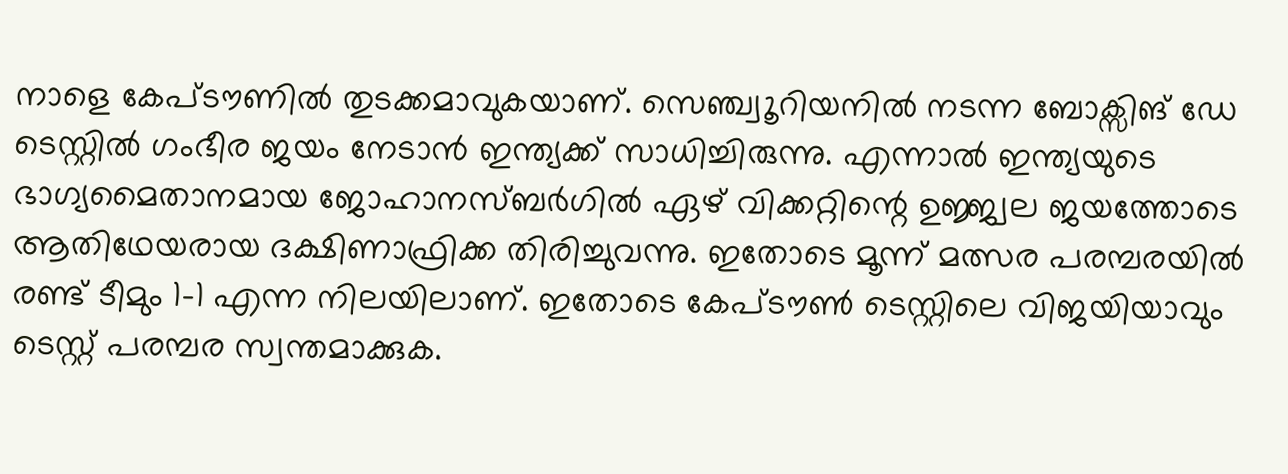നാളെ കേപ്ടൗണില്‍ തുടക്കമാവുകയാണ്. സെഞ്ച്വൂറിയനില്‍ നടന്ന ബോക്സിങ് ഡേ ടെസ്റ്റില്‍ ഗംഭീര ജയം നേടാന്‍ ഇന്ത്യക്ക് സാധിച്ചിരുന്നു. എന്നാല്‍ ഇന്ത്യയുടെ ഭാഗ്യമൈതാനമായ ജോഹാനസ്ബര്‍ഗില്‍ ഏഴ് വിക്കറ്റിന്റെ ഉജ്ജ്വല ജയത്തോടെ ആതിഥേയരായ ദക്ഷിണാഫ്രിക്ക തിരിച്ചുവന്നു. ഇതോടെ മൂന്ന് മത്സര പരമ്പരയില്‍ രണ്ട് ടീമും 1-1 എന്ന നിലയിലാണ്. ഇതോടെ കേപ്ടൗണ്‍ ടെസ്റ്റിലെ വിജയിയാവും ടെസ്റ്റ് പരമ്പര സ്വന്തമാക്കുക.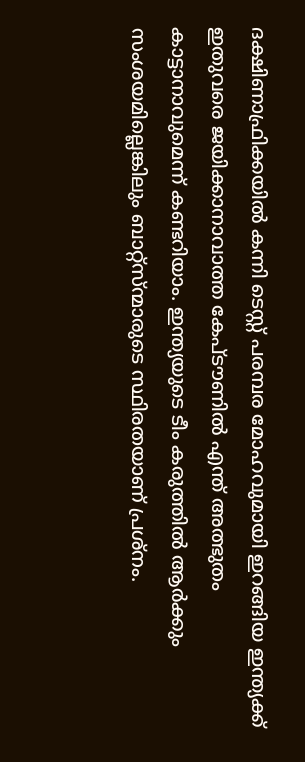ദക്ഷിണാഫ്രിക്കയില്‍ കന്നി ടെസ്റ്റ് പരമ്പര മോഹവുമായി ഇറങ്ങിയ ഇന്ത്യക്ക് ഇതുവരെ ജയിക്കാനാവാത്ത കേപ്ടൗണില്‍ എന്ത് അത്ഭുതം കാട്ടാനാവുമെന്ന് കണ്ടറിയാം. ഇന്ത്യയുടെ ടീം കരുത്തില്‍ ആര്‍ക്കും സംശയമില്ലെങ്കിലും ബാറ്റ്സ്ന്മാരുടെ സ്ഥിരതയാണ് പ്രശ്നം.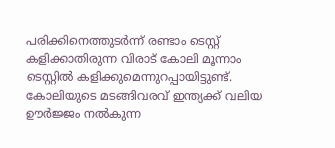പരിക്കിനെത്തുടര്‍ന്ന് രണ്ടാം ടെസ്റ്റ് കളിക്കാതിരുന്ന വിരാട് കോലി മൂന്നാം ടെസ്റ്റില്‍ കളിക്കുമെന്നുറപ്പായിട്ടുണ്ട്. കോലിയുടെ മടങ്ങിവരവ് ഇന്ത്യക്ക് വലിയ ഊര്‍ജ്ജം നല്‍കുന്ന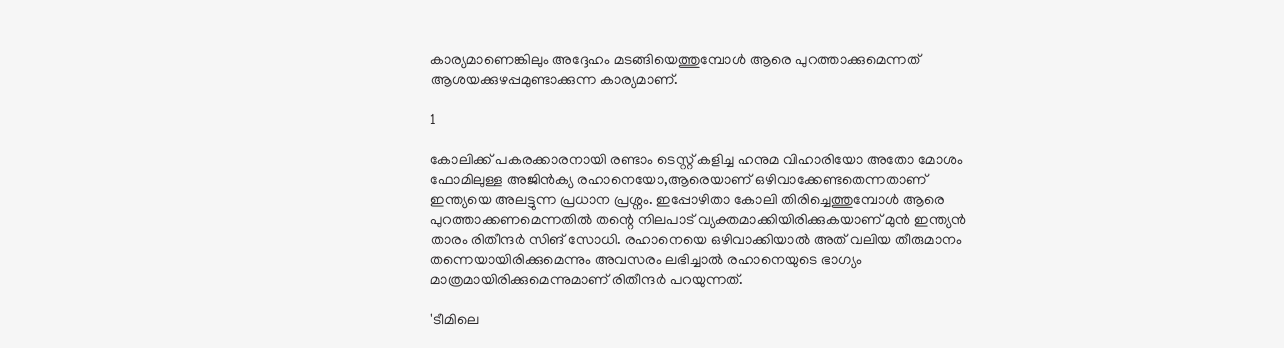കാര്യമാണെങ്കിലും അദ്ദേഹം മടങ്ങിയെത്തുമ്പോള്‍ ആരെ പുറത്താക്കുമെന്നത് ആശയക്കുഴപ്പമുണ്ടാക്കുന്ന കാര്യമാണ്.

1

കോലിക്ക് പകരക്കാരനായി രണ്ടാം ടെസ്റ്റ് കളിച്ച ഹനുമ വിഹാരിയോ അതോ മോശം ഫോമിലുള്ള അജിന്‍ക്യ രഹാനെയോ,ആരെയാണ് ഒഴിവാക്കേണ്ടതെന്നതാണ് ഇന്ത്യയെ അലട്ടുന്ന പ്രധാന പ്രശ്നം. ഇപ്പോഴിതാ കോലി തിരിച്ചെത്തുമ്പോള്‍ ആരെ പുറത്താക്കണമെന്നതില്‍ തന്റെ നിലപാട് വ്യക്തമാക്കിയിരിക്കുകയാണ് മുന്‍ ഇന്ത്യന്‍ താരം രിതീന്ദര്‍ സിങ് സോധി. രഹാനെയെ ഒഴിവാക്കിയാല്‍ അത് വലിയ തീരുമാനം തന്നെയായിരിക്കുമെന്നും അവസരം ലഭിച്ചാല്‍ രഹാനെയുടെ ഭാഗ്യം മാത്രമായിരിക്കുമെന്നുമാണ് രിതീന്ദര്‍ പറയുന്നത്.

'ടീമിലെ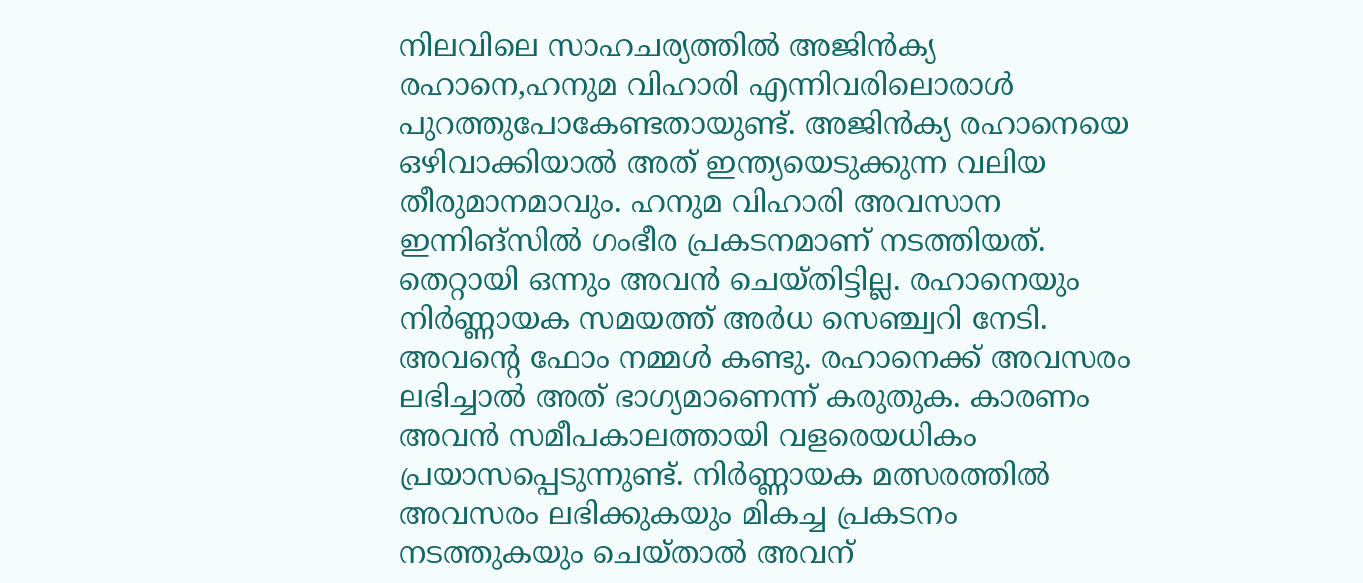നിലവിലെ സാഹചര്യത്തില്‍ അജിന്‍ക്യ രഹാനെ,ഹനുമ വിഹാരി എന്നിവരിലൊരാള്‍ പുറത്തുപോകേണ്ടതായുണ്ട്. അജിന്‍ക്യ രഹാനെയെ ഒഴിവാക്കിയാല്‍ അത് ഇന്ത്യയെടുക്കുന്ന വലിയ തീരുമാനമാവും. ഹനുമ വിഹാരി അവസാന ഇന്നിങ്സില്‍ ഗംഭീര പ്രകടനമാണ് നടത്തിയത്. തെറ്റായി ഒന്നും അവന്‍ ചെയ്തിട്ടില്ല. രഹാനെയും നിര്‍ണ്ണായക സമയത്ത് അര്‍ധ സെഞ്ച്വറി നേടി. അവന്റെ ഫോം നമ്മള്‍ കണ്ടു. രഹാനെക്ക് അവസരം ലഭിച്ചാല്‍ അത് ഭാഗ്യമാണെന്ന് കരുതുക. കാരണം അവന്‍ സമീപകാലത്തായി വളരെയധികം പ്രയാസപ്പെടുന്നുണ്ട്. നിര്‍ണ്ണായക മത്സരത്തില്‍ അവസരം ലഭിക്കുകയും മികച്ച പ്രകടനം നടത്തുകയും ചെയ്താല്‍ അവന്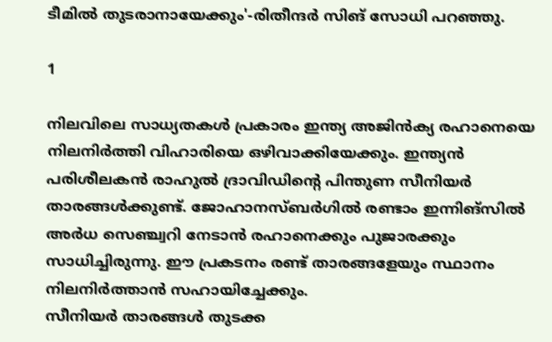ടീമില്‍ തുടരാനായേക്കും'-രിതീന്ദര്‍ സിങ് സോധി പറഞ്ഞു.

1

നിലവിലെ സാധ്യതകള്‍ പ്രകാരം ഇന്ത്യ അജിന്‍ക്യ രഹാനെയെ നിലനിര്‍ത്തി വിഹാരിയെ ഒഴിവാക്കിയേക്കും. ഇന്ത്യന്‍ പരിശീലകന്‍ രാഹുല്‍ ദ്രാവിഡിന്റെ പിന്തുണ സീനിയര്‍ താരങ്ങള്‍ക്കുണ്ട്. ജോഹാനസ്ബര്‍ഗില്‍ രണ്ടാം ഇന്നിങ്സില്‍ അര്‍ധ സെഞ്ച്വറി നേടാന്‍ രഹാനെക്കും പുജാരക്കും സാധിച്ചിരുന്നു. ഈ പ്രകടനം രണ്ട് താരങ്ങളേയും സ്ഥാനം നിലനിര്‍ത്താന്‍ സഹായിച്ചേക്കും.
സീനിയര്‍ താരങ്ങള്‍ തുടക്ക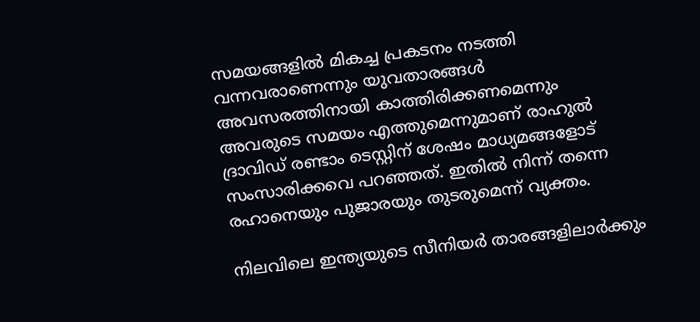സമയങ്ങളില്‍ മികച്ച പ്രകടനം നടത്തി വന്നവരാണെന്നും യുവതാരങ്ങള്‍ അവസരത്തിനായി കാത്തിരിക്കണമെന്നും അവരുടെ സമയം എത്തുമെന്നുമാണ് രാഹുല്‍ ദ്രാവിഡ് രണ്ടാം ടെസ്റ്റിന് ശേഷം മാധ്യമങ്ങളോട് സംസാരിക്കവെ പറഞ്ഞത്. ഇതില്‍ നിന്ന് തന്നെ രഹാനെയും പുജാരയും തുടരുമെന്ന് വ്യക്തം.

നിലവിലെ ഇന്ത്യയുടെ സീനിയര്‍ താരങ്ങളിലാര്‍ക്കും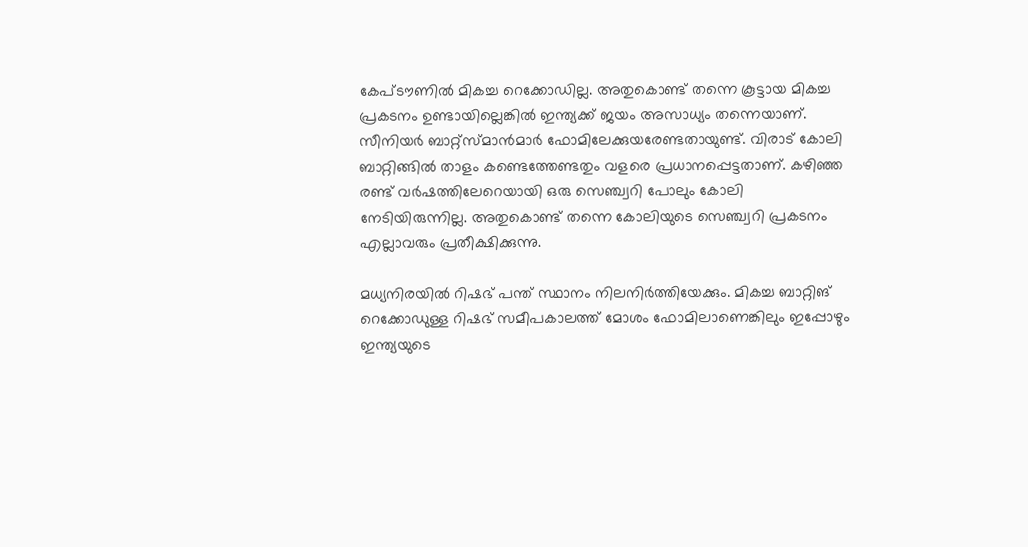കേപ്ടൗണില്‍ മികച്ച റെക്കോഡില്ല. അതുകൊണ്ട് തന്നെ കൂട്ടായ മികച്ച പ്രകടനം ഉണ്ടായില്ലെങ്കില്‍ ഇന്ത്യക്ക് ജയം അസാധ്യം തന്നെയാണ്. സീനിയര്‍ ബാറ്റ്സ്മാന്‍മാര്‍ ഫോമിലേക്കുയരേണ്ടതായുണ്ട്. വിരാട് കോലി ബാറ്റിങ്ങില്‍ താളം കണ്ടെത്തേണ്ടതും വളരെ പ്രധാനപ്പെട്ടതാണ്. കഴിഞ്ഞ രണ്ട് വര്‍ഷത്തിലേറെയായി ഒരു സെഞ്ച്വറി പോലും കോലി നേടിയിരുന്നില്ല. അതുകൊണ്ട് തന്നെ കോലിയുടെ സെഞ്ച്വറി പ്രകടനം എല്ലാവരും പ്രതീക്ഷിക്കുന്നു.

മധ്യനിരയില്‍ റിഷഭ് പന്ത് സ്ഥാനം നിലനിര്‍ത്തിയേക്കും. മികച്ച ബാറ്റിങ് റെക്കോഡുള്ള റിഷഭ് സമീപകാലത്ത് മോശം ഫോമിലാണെങ്കിലും ഇപ്പോഴും ഇന്ത്യയുടെ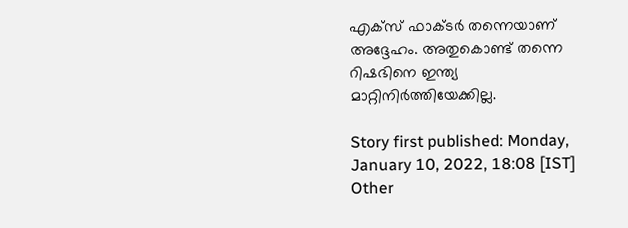എക്‌സ് ഫാക്ടര്‍ തന്നെയാണ് അദ്ദേഹം. അതുകൊണ്ട് തന്നെ റിഷഭിനെ ഇന്ത്യ മാറ്റിനിര്‍ത്തിയേക്കില്ല.

Story first published: Monday, January 10, 2022, 18:08 [IST]
Other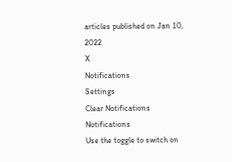articles published on Jan 10, 2022
X
Notifications
Settings
Clear Notifications
Notifications
Use the toggle to switch on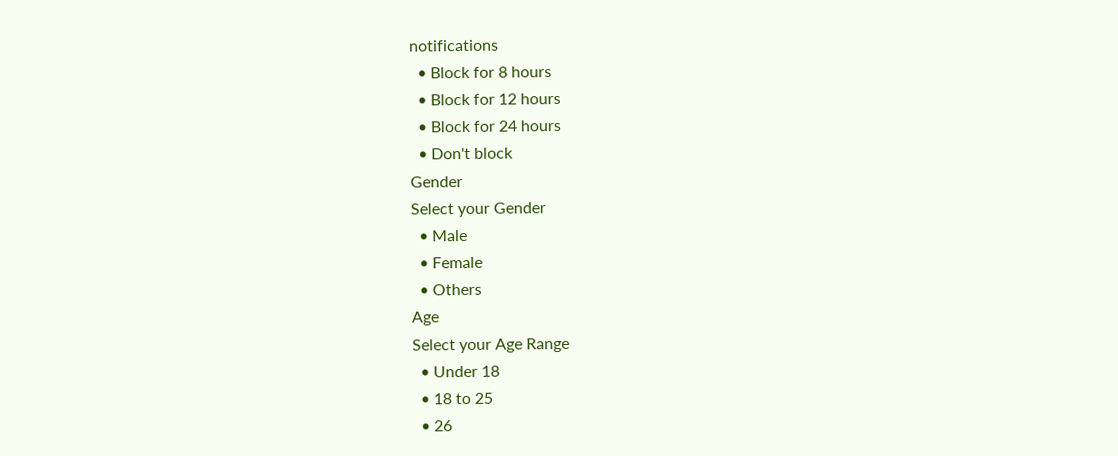notifications
  • Block for 8 hours
  • Block for 12 hours
  • Block for 24 hours
  • Don't block
Gender
Select your Gender
  • Male
  • Female
  • Others
Age
Select your Age Range
  • Under 18
  • 18 to 25
  • 26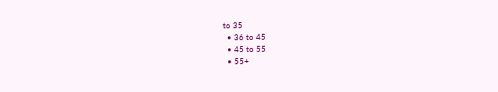to 35
  • 36 to 45
  • 45 to 55
  • 55+